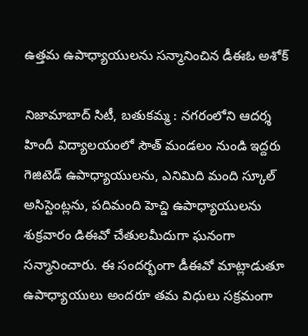ఉత్తమ ఉపాధ్యాయులను సన్మానించిన డీఈఓ అశోక్

నిజామాబాద్ సిటీ, బతుకమ్మ : నగరంలోని ఆదర్శ హిందీ విద్యాలయంలో సౌత్ మండలం నుండి ఇద్దరు గెజిటెడ్ ఉపాధ్యాయులను, ఎనిమిది మంది స్కూల్ అసిస్టెంట్లను, పదిమంది హెచ్డి ఉపాధ్యాయులను శుక్రవారం డిఈవో చేతులమీదుగా ఘనంగా సన్మానించారు. ఈ సందర్భంగా డీఈవో మాట్లాడుతూ ఉపాధ్యాయులు అందరూ తమ విధులు సక్రమంగా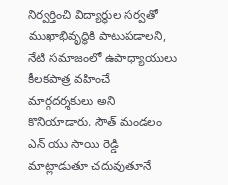నిర్వర్తించి విద్యార్థుల సర్వతో ముఖాభివృద్ధికి పాటుపడాలని, నేటి సమాజంలో ఉపాధ్యాయులు కీలకపాత్ర వహించే మార్గదర్శకులు అని కొనియాడారు. సౌత్ మండలం ఎన్ యు సాయి రెడ్డి మాట్లాడుతూ చదువుతూనే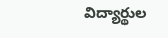విద్యార్థుల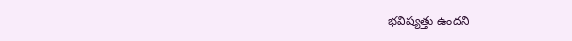భవిష్యత్తు ఉందని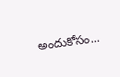అందుకోసం...